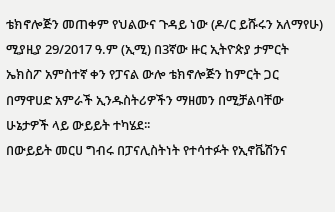ቴክኖሎጅን መጠቀም የህልውና ጉዳይ ነው (ዶ/ር ይሹሩን አለማየሁ)
ሚያዚያ 29/2017 ዓ.ም (ኢሚ) በ3ኛው ዙር ኢትዮጵያ ታምርት ኤክስፖ አምስተኛ ቀን የፓናል ውሎ ቴክኖሎጅን ከምርት ጋር በማዋሀድ አምራች ኢንዱስትሪዎችን ማዘመን በሚቻልባቸው ሁኔታዎች ላይ ውይይት ተካሄደ፡፡
በውይይት መርሀ ግብሩ በፓናሊስትነት የተሳተፉት የኢኖቬሽንና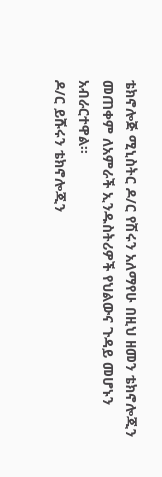ቴክኖሎጅ ሚኒስትር ዶ/ር የሽሩን አለማየሁ በዚህ ዘመን ቴክኖሎጂን መጠቀም ለአምራች ኢንዱስትሪዎች የህልውና ጉዳይ መሆኑን አብራርተዋል፡፡
ዶ/ር ይሹሩን ቴክኖሎጂን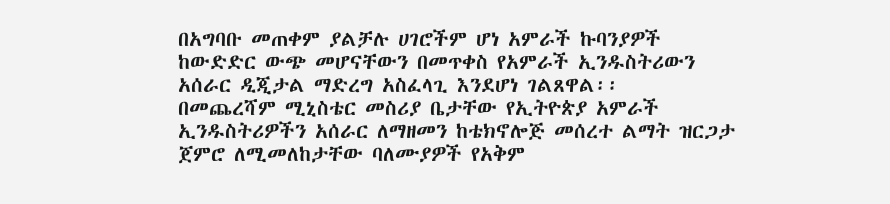በአግባቡ መጠቀም ያልቻሉ ሀገሮችም ሆነ አምራች ኩባንያዎች ከውድድር ውጭ መሆናቸውን በመጥቀስ የአምራች ኢንዱስትሪውን አሰራር ዲጂታል ማድረግ አስፈላጊ እንደሆነ ገልጸዋል፡፡
በመጨረሻም ሚኒስቴር መስሪያ ቤታቸው የኢትዮጵያ አምራች ኢንዱስትሪዎችን አሰራር ለማዘመን ከቴክኖሎጅ መሰረተ ልማት ዝርጋታ ጀምሮ ለሚመለከታቸው ባለሙያዎች የአቅም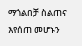ማጎልበቻ ስልጠና እየሰጠ መሆኑን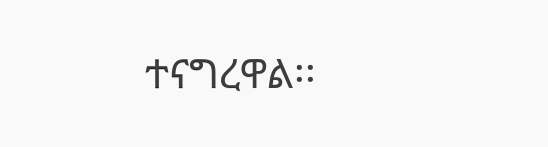ተናግረዋል፡፡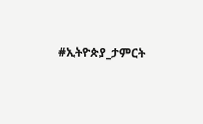#ኢትዮጵያ_ታምርት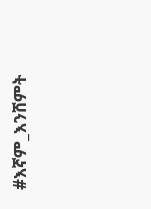#እኛም_እንሸምት